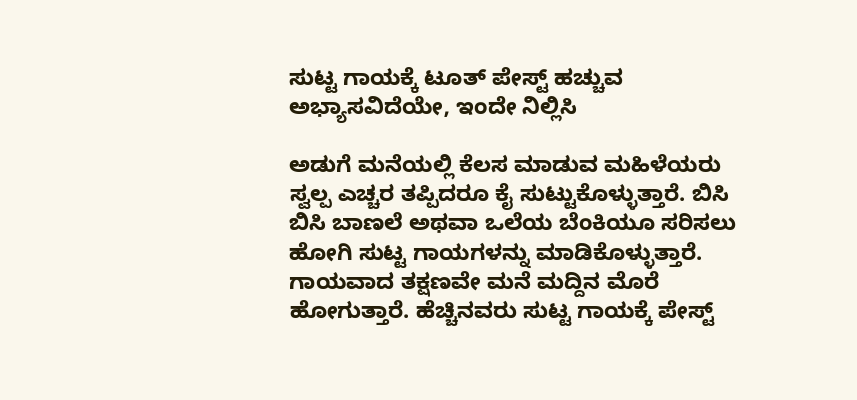ಸುಟ್ಟ ಗಾಯಕ್ಕೆ ಟೂತ್ ಪೇಸ್ಟ್ ಹಚ್ಚುವ ಅಭ್ಯಾಸವಿದೆಯೇ, ಇಂದೇ ನಿಲ್ಲಿಸಿ

ಅಡುಗೆ ಮನೆಯಲ್ಲಿ ಕೆಲಸ ಮಾಡುವ ಮಹಿಳೆಯರು ಸ್ವಲ್ಪ ಎಚ್ಚರ ತಪ್ಪಿದರೂ ಕೈ ಸುಟ್ಟುಕೊಳ್ಳುತ್ತಾರೆ. ಬಿಸಿ ಬಿಸಿ ಬಾಣಲೆ ಅಥವಾ ಒಲೆಯ ಬೆಂಕಿಯೂ ಸರಿಸಲು ಹೋಗಿ ಸುಟ್ಟ ಗಾಯಗಳನ್ನು ಮಾಡಿಕೊಳ್ಳುತ್ತಾರೆ. ಗಾಯವಾದ ತಕ್ಷಣವೇ ಮನೆ ಮದ್ದಿನ ಮೊರೆ ಹೋಗುತ್ತಾರೆ. ಹೆಚ್ಚಿನವರು ಸುಟ್ಟ ಗಾಯಕ್ಕೆ ಪೇಸ್ಟ್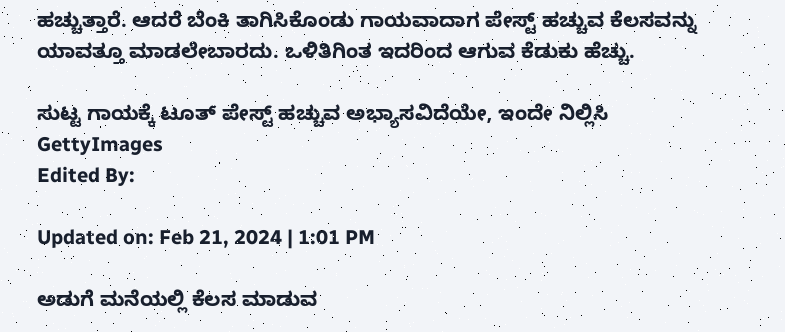ಹಚ್ಚುತ್ತಾರೆ. ಆದರೆ ಬೆಂಕಿ ತಾಗಿಸಿಕೊಂಡು ಗಾಯವಾದಾಗ ಪೇಸ್ಟ್ ಹಚ್ಚುವ ಕೆಲಸವನ್ನು ಯಾವತ್ತೂ ಮಾಡಲೇಬಾರದು. ಒಳಿತಿಗಿಂತ ಇದರಿಂದ ಆಗುವ ಕೆಡುಕು ಹೆಚ್ಚು.

ಸುಟ್ಟ ಗಾಯಕ್ಕೆ ಟೂತ್ ಪೇಸ್ಟ್ ಹಚ್ಚುವ ಅಭ್ಯಾಸವಿದೆಯೇ, ಇಂದೇ ನಿಲ್ಲಿಸಿ
GettyImages
Edited By:

Updated on: Feb 21, 2024 | 1:01 PM

ಅಡುಗೆ ಮನೆಯಲ್ಲಿ ಕೆಲಸ ಮಾಡುವ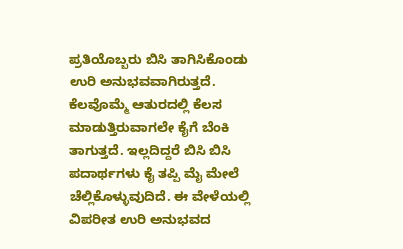ಪ್ರತಿಯೊಬ್ಬರು ಬಿಸಿ ತಾಗಿಸಿಕೊಂಡು ಉರಿ ಅನುಭವವಾಗಿರುತ್ತದೆ. ಕೆಲವೊಮ್ಮೆ ಆತುರದಲ್ಲಿ ಕೆಲಸ ಮಾಡುತ್ತಿರುವಾಗಲೇ ಕೈಗೆ ಬೆಂಕಿ ತಾಗುತ್ತದೆ. ಇಲ್ಲದಿದ್ದರೆ ಬಿಸಿ ಬಿಸಿ ಪದಾರ್ಥಗಳು ಕೈ ತಪ್ಪಿ ಮೈ ಮೇಲೆ ಚೆಲ್ಲಿಕೊಳ್ಳುವುದಿದೆ. ಈ ವೇಳೆಯಲ್ಲಿ ವಿಪರೀತ ಉರಿ ಅನುಭವದ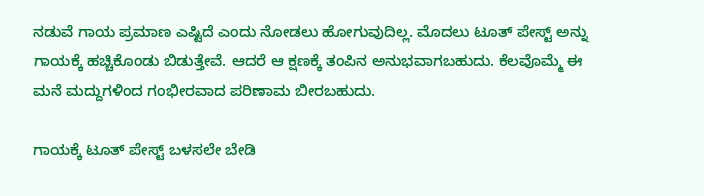ನಡುವೆ ಗಾಯ ಪ್ರಮಾಣ ಎಷ್ಟಿದೆ ಎಂದು ನೋಡಲು ಹೋಗುವುದಿಲ್ಲ. ಮೊದಲು ಟೂತ್ ಪೇಸ್ಟ್ ಅನ್ನು ಗಾಯಕ್ಕೆ ಹಚ್ಚಿಕೊಂಡು ಬಿಡುತ್ತೇವೆ. ಆದರೆ ಆ ಕ್ಷಣಕ್ಕೆ ತಂಪಿನ ಅನುಭವಾಗಬಹುದು. ಕೆಲವೊಮ್ಮೆ ಈ ಮನೆ ಮದ್ದುಗಳಿಂದ ಗಂಭೀರವಾದ ಪರಿಣಾಮ ಬೀರಬಹುದು.

ಗಾಯಕ್ಕೆ ಟೂತ್ ಪೇಸ್ಟ್ ಬಳಸಲೇ ಬೇಡಿ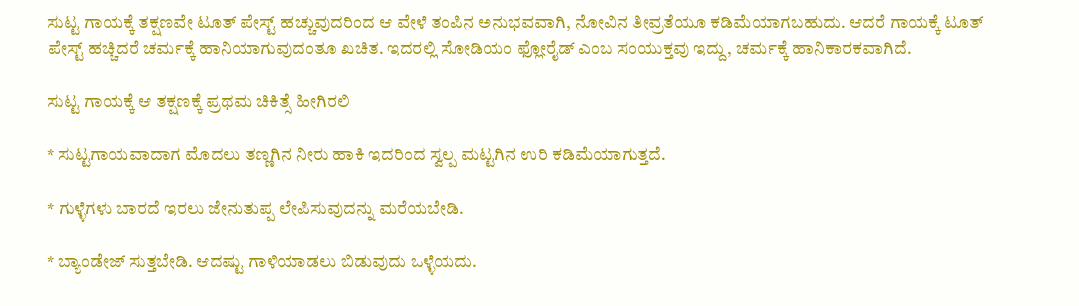ಸುಟ್ಟ ಗಾಯಕ್ಕೆ ತಕ್ಷಣವೇ ಟೂತ್ ಪೇಸ್ಟ್ ಹಚ್ಚುವುದರಿಂದ ಆ ವೇಳೆ ತಂಪಿನ ಅನುಭವವಾಗಿ, ನೋವಿನ ತೀವ್ರತೆಯೂ ಕಡಿಮೆಯಾಗಬಹುದು. ಆದರೆ ಗಾಯಕ್ಕೆ ಟೂತ್ ಪೇಸ್ಟ್ ಹಚ್ಚಿದರೆ ಚರ್ಮಕ್ಕೆ ಹಾನಿಯಾಗುವುದಂತೂ ಖಚಿತ. ಇದರಲ್ಲಿ ಸೋಡಿಯಂ ಫ್ಲೋರೈಡ್ ಎಂಬ ಸಂಯುಕ್ತವು ಇದ್ದು, ಚರ್ಮಕ್ಕೆ ಹಾನಿಕಾರಕವಾಗಿದೆ.

ಸುಟ್ಟ ಗಾಯಕ್ಕೆ ಆ ತಕ್ಷಣಕ್ಕೆ ಪ್ರಥಮ ಚಿಕಿತ್ಸೆ ಹೀಗಿರಲಿ

* ಸುಟ್ಟಗಾಯವಾದಾಗ ಮೊದಲು ತಣ್ಣಗಿನ ನೀರು ಹಾಕಿ ಇದರಿಂದ ಸ್ವಲ್ಪ ಮಟ್ಟಗಿನ ಉರಿ ಕಡಿಮೆಯಾಗುತ್ತದೆ.

* ಗುಳ್ಳೆಗಳು ಬಾರದೆ ಇರಲು ಜೇನುತುಪ್ಪ ಲೇಪಿಸುವುದನ್ನು ಮರೆಯಬೇಡಿ.

* ಬ್ಯಾಂಡೇಜ್ ಸುತ್ತಬೇಡಿ. ಆದಷ್ಟು ಗಾಳಿಯಾಡಲು ಬಿಡುವುದು ಒಳ್ಳೆಯದು.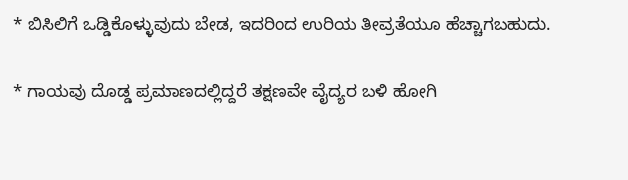* ಬಿಸಿಲಿಗೆ ಒಡ್ಡಿಕೊಳ್ಳುವುದು ಬೇಡ, ಇದರಿಂದ ಉರಿಯ ತೀವ್ರತೆಯೂ ಹೆಚ್ಚಾಗಬಹುದು.

* ಗಾಯವು ದೊಡ್ಡ ಪ್ರಮಾಣದಲ್ಲಿದ್ದರೆ ತಕ್ಷಣವೇ ವೈದ್ಯರ ಬಳಿ ಹೋಗಿ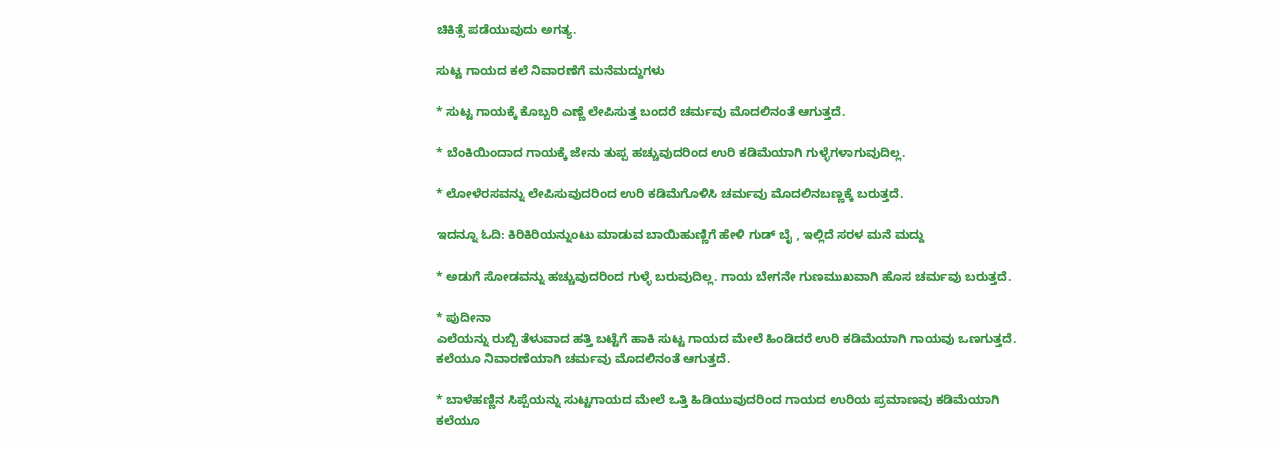ಚಿಕಿತ್ಸೆ ಪಡೆಯುವುದು ಅಗತ್ಯ.

ಸುಟ್ಟ ಗಾಯದ ಕಲೆ ನಿವಾರಣೆಗೆ ಮನೆಮದ್ದುಗಳು

* ಸುಟ್ಟ ಗಾಯಕ್ಕೆ ಕೊಬ್ಬರಿ ಎಣ್ಣೆ ಲೇಪಿಸುತ್ತ ಬಂದರೆ ಚರ್ಮವು ಮೊದಲಿನಂತೆ ಆಗುತ್ತದೆ.

* ಬೆಂಕಿಯಿಂದಾದ ಗಾಯಕ್ಕೆ ಜೇನು ತುಪ್ಪ ಹಚ್ಚುವುದರಿಂದ ಉರಿ ಕಡಿಮೆಯಾಗಿ ಗುಳ್ಳೆಗಳಾಗುವುದಿಲ್ಲ.

* ಲೋಳೆರಸವನ್ನು ಲೇಪಿಸುವುದರಿಂದ ಉರಿ ಕಡಿಮೆಗೊಳಿಸಿ ಚರ್ಮವು ಮೊದಲಿನಬಣ್ಣಕ್ಕೆ ಬರುತ್ತದೆ.

ಇದನ್ನೂ ಓದಿ: ಕಿರಿಕಿರಿಯನ್ನುಂಟು ಮಾಡುವ ಬಾಯಿಹುಣ್ಣಿಗೆ ಹೇಳಿ ಗುಡ್ ಬೈ , ಇಲ್ಲಿದೆ ಸರಳ ಮನೆ ಮದ್ದು

* ಅಡುಗೆ ಸೋಡವನ್ನು ಹಚ್ಚುವುದರಿಂದ ಗುಳ್ಳೆ ಬರುವುದಿಲ್ಲ. ಗಾಯ ಬೇಗನೇ ಗುಣಮುಖವಾಗಿ ಹೊಸ ಚರ್ಮವು ಬರುತ್ತದೆ.

* ಪುದೀನಾ
ಎಲೆಯನ್ನು ರುಬ್ಬಿ ತೆಳುವಾದ ಹತ್ತಿ ಬಟ್ಟೆಗೆ ಹಾಕಿ ಸುಟ್ಟ ಗಾಯದ ಮೇಲೆ ಹಿಂಡಿದರೆ ಉರಿ ಕಡಿಮೆಯಾಗಿ ಗಾಯವು ಒಣಗುತ್ತದೆ. ಕಲೆಯೂ ನಿವಾರಣೆಯಾಗಿ ಚರ್ಮವು ಮೊದಲಿನಂತೆ ಆಗುತ್ತದೆ.

* ಬಾಳೆಹಣ್ಣಿನ ಸಿಪ್ಪೆಯನ್ನು ಸುಟ್ಟಗಾಯದ ಮೇಲೆ ಒತ್ತಿ ಹಿಡಿಯುವುದರಿಂದ ಗಾಯದ ಉರಿಯ ಪ್ರಮಾಣವು ಕಡಿಮೆಯಾಗಿ ಕಲೆಯೂ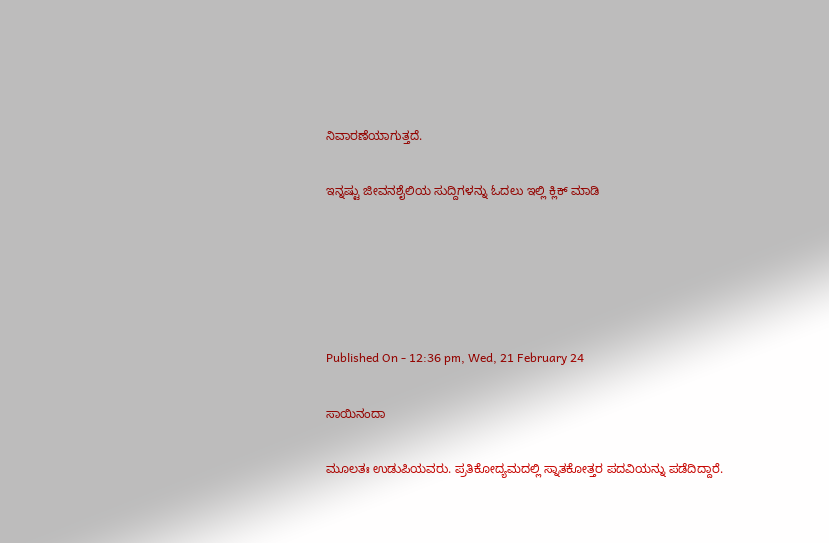ನಿವಾರಣೆಯಾಗುತ್ತದೆ.

ಇನ್ನಷ್ಟು ಜೀವನಶೈಲಿಯ ಸುದ್ದಿಗಳನ್ನು ಓದಲು ಇಲ್ಲಿ ಕ್ಲಿಕ್ ಮಾಡಿ





Published On - 12:36 pm, Wed, 21 February 24

ಸಾಯಿನಂದಾ

ಮೂಲತಃ ಉಡುಪಿಯವರು. ಪ್ರತಿಕೋದ್ಯಮದಲ್ಲಿ ಸ್ನಾತಕೋತ್ತರ ಪದವಿಯನ್ನು ಪಡೆದಿದ್ದಾರೆ.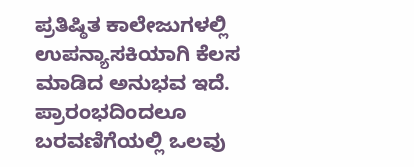ಪ್ರತಿಷ್ಠಿತ ಕಾಲೇಜುಗಳಲ್ಲಿ ಉಪನ್ಯಾಸಕಿಯಾಗಿ ಕೆಲಸ ಮಾಡಿದ ಅನುಭವ ಇದೆ. ಪ್ರಾರಂಭದಿಂದಲೂ ಬರವಣಿಗೆಯಲ್ಲಿ ಒಲವು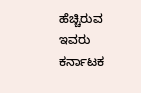ಹೆಚ್ಚಿರುವ ಇವರು ಕರ್ನಾಟಕ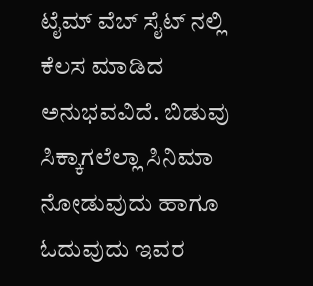ಟೈಮ್ ವೆಬ್ ಸೈಟ್ ನಲ್ಲಿ ಕೆಲಸ ಮಾಡಿದ ಅನುಭವವಿದೆ. ಬಿಡುವು ಸಿಕ್ಕಾಗಲೆಲ್ಲಾ ಸಿನಿಮಾ ನೋಡುವುದು ಹಾಗೂ ಓದುವುದು ಇವರ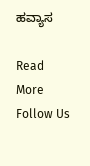ಹವ್ಯಾಸ

Read More
Follow Us